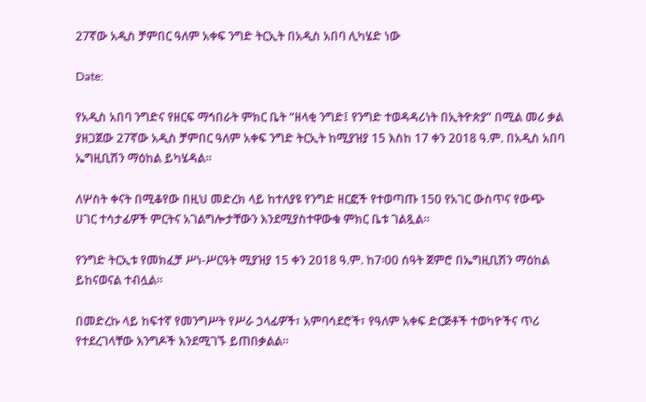27ኛው አዲስ ቻምበር ዓለም አቀፍ ንግድ ትርኢት በአዲስ አበባ ሊካሄድ ነው

Date:

የአዲስ አበባ ንግድና የዘርፍ ማኅበራት ምክር ቤት “ዘላቂ ንግድ፤ የንግድ ተወዳዳሪነት በኢትዮጵያ” በሚል መሪ ቃል ያዘጋጀው 27ኛው አዲስ ቻምበር ዓለም አቀፍ ንግድ ትርኢት ከሚያዝያ 15 እስከ 17 ቀን 2018 ዓ.ም. በአዲስ አበባ ኤግዚቢሽን ማዕከል ይካሄዳል።

ለሦስት ቀናት በሚቆየው በዚህ መድረክ ላይ ከተለያዩ የንግድ ዘርፎች የተወጣጡ 150 የአገር ውስጥና የውጭ ሀገር ተሳታፊዎች ምርትና አገልግሎታቸውን እንደሚያስተዋውቁ ምክር ቤቱ ገልጿል።

የንግድ ትርኢቱ የመክፈቻ ሥነ-ሥርዓት ሚያዝያ 15 ቀን 2018 ዓ.ም. ከ7፡00 ሰዓት ጀምሮ በኤግዚቢሽን ማዕከል ይከናወናል ተብሏል።

በመድረኩ ላይ ከፍተኛ የመንግሥት የሥራ ኃላፊዎች፣ አምባሳደሮች፣ የዓለም አቀፍ ድርጅቶች ተወካዮችና ጥሪ የተደረገላቸው እንግዶች እንደሚገኙ ይጠበቃልል።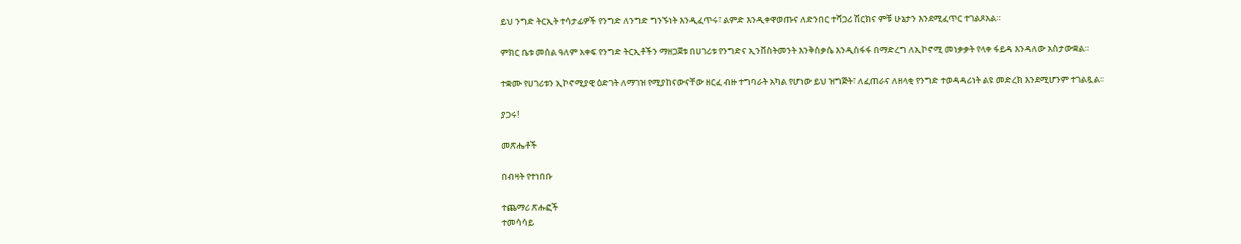ይህ ንግድ ትርኢት ተሳታፊዎች የንግድ ለንግድ ግንኙነት እንዲፈጥሩ፣ ልምድ እንዲቀዋወጡና ለድንበር ተሻጋሪ ሽርክና ምቹ ሁኔታን እንደሚፈጥር ተገልጾአል።

ምክር ቤቱ መሰል ዓለም አቀፍ የንግድ ትርኢቶችን ማዘጋጀቱ በሀገሪቱ የንግድና ኢንቨስትመንት እንቅስቃሴ እንዲስፋፋ በማድረግ ለኢኮኖሚ መነቃቃት የላቀ ፋይዳ እንዳለው አስታውቋል።

ተቋሙ የሀገሪቱን ኢኮኖሚያዊ ዕድገት ለማገዝ የሚያከናውናቸው ዘርፈ ብዙ ተግባራት አካል የሆነው ይህ ዝግጅት፣ ለፈጠራና ለዘላቂ የንግድ ተወዳዳሪነት ልዩ መድረክ እንደሚሆንም ተገልጿል፡፡

ያጋሩ!

መጽሔቶች

በብዛት የተነበቡ

ተጨማሪ ጽሑፎች
ተመሳሳይ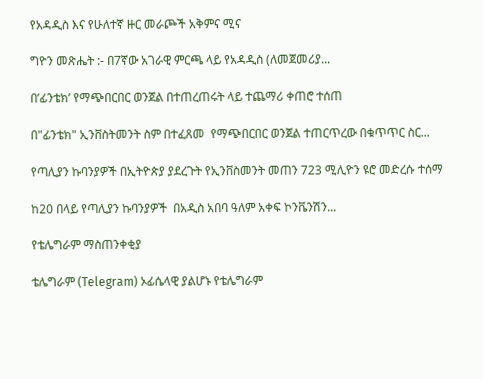የአዳዲስ እና የሁለተኛ ዙር መራጮች አቅምና ሚና

ግዮን መጽሔት :- በ7ኛው አገራዊ ምርጫ ላይ የአዳዲስ (ለመጀመሪያ...

በ’ፊንቴክ’ የማጭበርበር ወንጀል በተጠረጠሩት ላይ ተጨማሪ ቀጠሮ ተሰጠ

በ"ፊንቴክ" ኢንቨስትመንት ስም በተፈጸመ  የማጭበርበር ወንጀል ተጠርጥረው በቁጥጥር ስር...

የጣሊያን ኩባንያዎች በኢትዮጵያ ያደረጉት የኢንቨስመንት መጠን 723 ሚሊዮን ዩሮ መድረሱ ተሰማ

ከ20 በላይ የጣሊያን ኩባንያዎች  በአዲስ አበባ ዓለም አቀፍ ኮንቬንሽን...

የቴሌግራም ማስጠንቀቂያ

ቴሌግራም (Telegram) ኦፊሴላዊ ያልሆኑ የቴሌግራም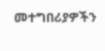መተግበሪያዎችን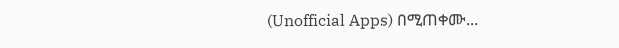(Unofficial Apps) በሚጠቀሙ...